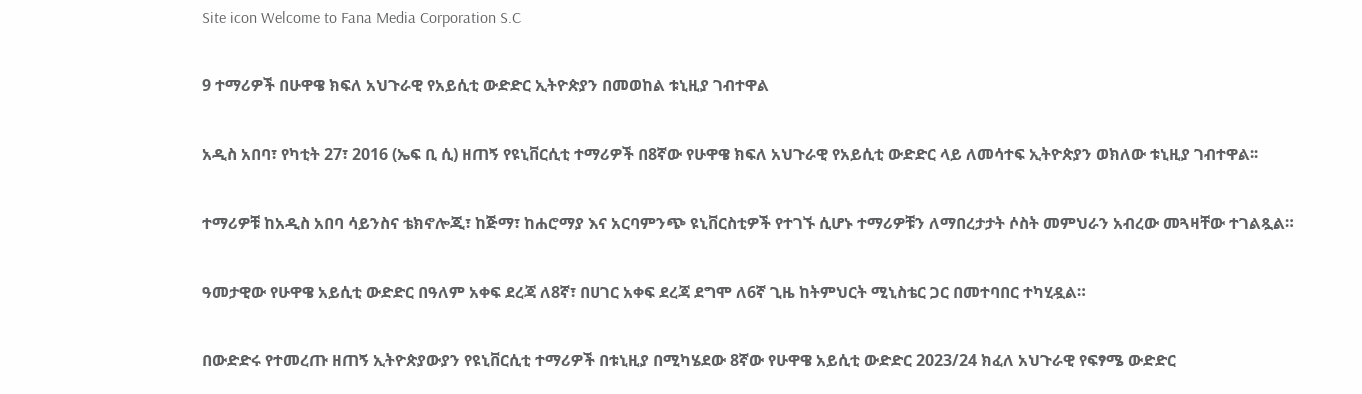Site icon Welcome to Fana Media Corporation S.C

9 ተማሪዎች በሁዋዌ ክፍለ አህጉራዊ የአይሲቲ ውድድር ኢትዮጵያን በመወከል ቱኒዚያ ገብተዋል

አዲስ አበባ፣ የካቲት 27፣ 2016 (ኤፍ ቢ ሲ) ዘጠኝ የዩኒቨርሲቲ ተማሪዎች በ8ኛው የሁዋዌ ክፍለ አህጉራዊ የአይሲቲ ውድድር ላይ ለመሳተፍ ኢትዮጵያን ወክለው ቱኒዚያ ገብተዋል፡፡

ተማሪዎቹ ከአዲስ አበባ ሳይንስና ቴክኖሎጂ፣ ከጅማ፣ ከሐሮማያ እና አርባምንጭ ዩኒቨርስቲዎች የተገኙ ሲሆኑ ተማሪዎቹን ለማበረታታት ሶስት መምህራን አብረው መጓዛቸው ተገልጿል።

ዓመታዊው የሁዋዌ አይሲቲ ውድድር በዓለም አቀፍ ደረጃ ለ8ኛ፣ በሀገር አቀፍ ደረጃ ደግሞ ለ6ኛ ጊዜ ከትምህርት ሚኒስቴር ጋር በመተባበር ተካሂዷል።

በውድድሩ የተመረጡ ዘጠኝ ኢትዮጵያውያን የዩኒቨርሲቲ ተማሪዎች በቱኒዚያ በሚካሄደው 8ኛው የሁዋዌ አይሲቲ ውድድር 2023/24 ክፈለ አህጉራዊ የፍፃሜ ውድድር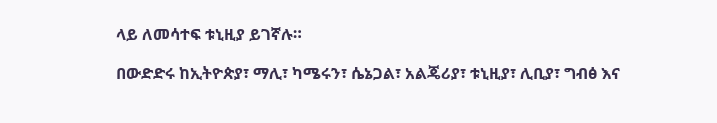ላይ ለመሳተፍ ቱኒዚያ ይገኛሉ።

በውድድሩ ከኢትዮጵያ፣ ማሊ፣ ካሜሩን፣ ሴኔጋል፣ አልጄሪያ፣ ቱኒዚያ፣ ሊቢያ፣ ግብፅ እና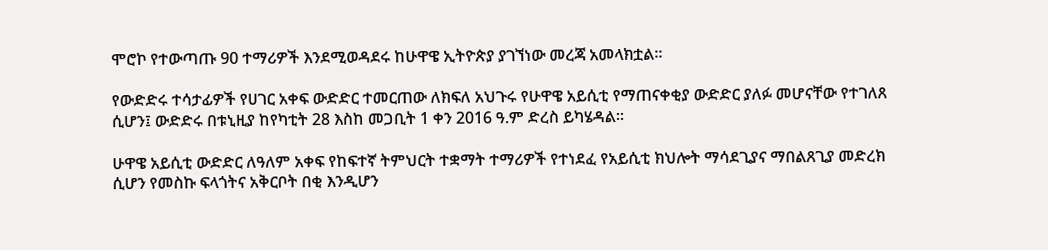ሞሮኮ የተውጣጡ 90 ተማሪዎች እንደሚወዳደሩ ከሁዋዌ ኢትዮጵያ ያገኘነው መረጃ አመላክቷል።

የውድድሩ ተሳታፊዎች የሀገር አቀፍ ውድድር ተመርጠው ለክፍለ አህጉሩ የሁዋዌ አይሲቲ የማጠናቀቂያ ውድድር ያለፉ መሆናቸው የተገለጸ ሲሆን፤ ውድድሩ በቱኒዚያ ከየካቲት 28 እስከ መጋቢት 1 ቀን 2016 ዓ.ም ድረስ ይካሄዳል።

ሁዋዌ አይሲቲ ውድድር ለዓለም አቀፍ የከፍተኛ ትምህርት ተቋማት ተማሪዎች የተነደፈ የአይሲቲ ክህሎት ማሳደጊያና ማበልጸጊያ መድረክ ሲሆን የመስኩ ፍላጎትና አቅርቦት በቂ እንዲሆን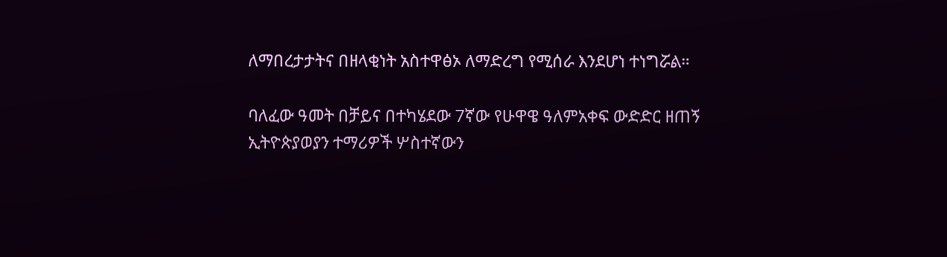ለማበረታታትና በዘላቂነት አስተዋፅኦ ለማድረግ የሚሰራ እንደሆነ ተነግሯል።

ባለፈው ዓመት በቻይና በተካሄደው 7ኛው የሁዋዌ ዓለምአቀፍ ውድድር ዘጠኝ ኢትዮጵያወያን ተማሪዎች ሦስተኛውን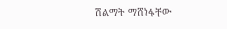ሽልማት ማሸነፋቸው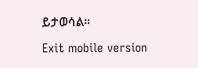ይታወሳል።

Exit mobile version